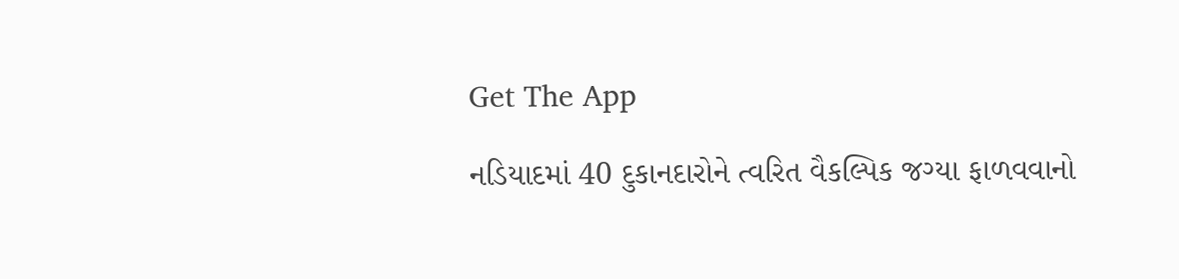Get The App

નડિયાદમાં 40 દુકાનદારોને ત્વરિત વૈકલ્પિક જગ્યા ફાળવવાનો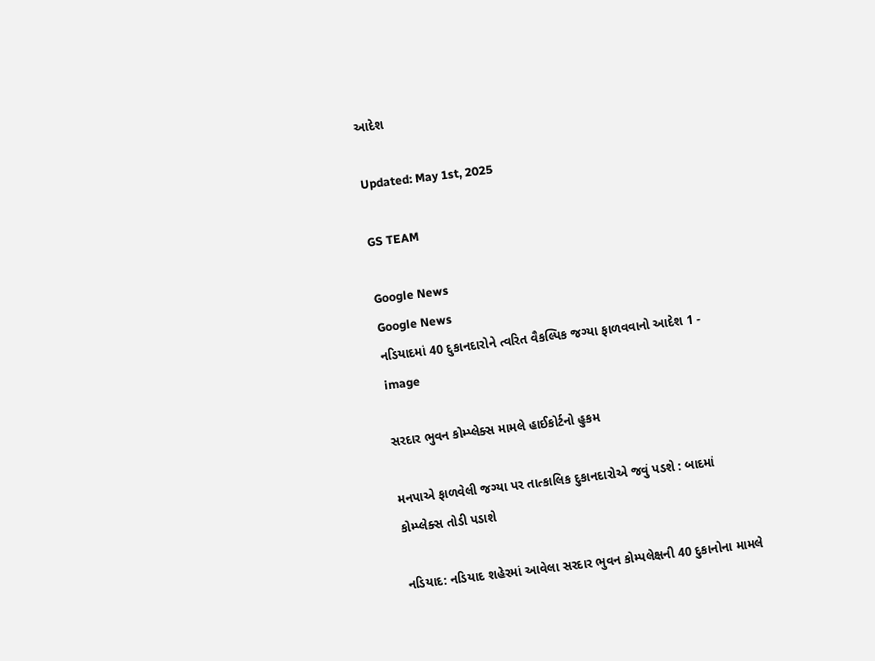આદેશ

Updated: May 1st, 2025

GS TEAM

Google News
Google News
નડિયાદમાં 40 દુકાનદારોને ત્વરિત વૈકલ્પિક જગ્યા ફાળવવાનો આદેશ 1 - image

સરદાર ભુવન કોમ્પ્લેક્સ મામલે હાઈકોર્ટનો હુકમ

મનપાએ ફાળવેલી જગ્યા પર તાત્કાલિક દુકાનદારોએ જવું પડશે : બાદમાં કોમ્પ્લેક્સ તોડી પડાશે

નડિયાદ: નડિયાદ શહેરમાં આવેલા સરદાર ભુવન કોમ્પલેક્ષની 40 દુકાનોના મામલે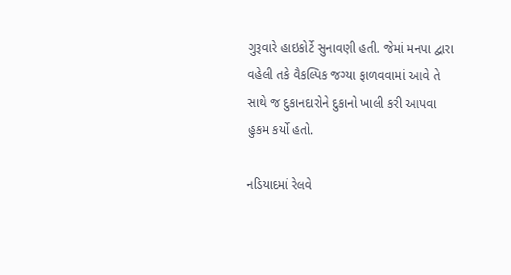ગુરૂવારે હાઇકોર્ટે સુનાવણી હતી. જેમાં મનપા દ્વારા વહેલી તકે વૈકલ્પિક જગ્યા ફાળવવામાં આવે તે સાથે જ દુકાનદારોને દુકાનો ખાલી કરી આપવા હુકમ કર્યો હતો.

નડિયાદમાં રેલવે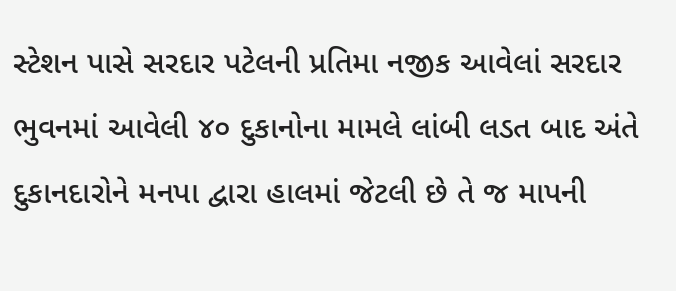સ્ટેશન પાસે સરદાર પટેલની પ્રતિમા નજીક આવેલાં સરદાર ભુવનમાં આવેલી ૪૦ દુકાનોના મામલે લાંબી લડત બાદ અંતે દુકાનદારોને મનપા દ્વારા હાલમાં જેટલી છે તે જ માપની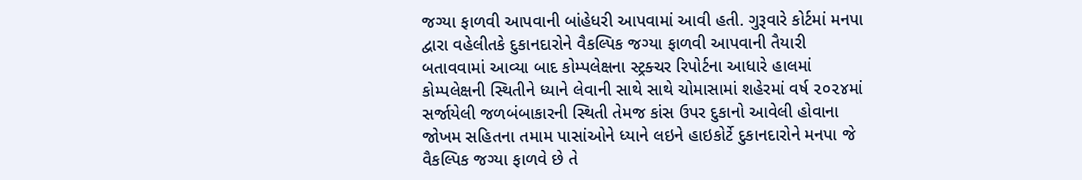જગ્યા ફાળવી આપવાની બાંહેધરી આપવામાં આવી હતી. ગુરૂવારે કોર્ટમાં મનપા દ્વારા વહેલીતકે દુકાનદારોને વૈકલ્પિક જગ્યા ફાળવી આપવાની તૈયારી બતાવવામાં આવ્યા બાદ કોમ્પલેક્ષના સ્ટ્રક્ચર રિપોર્ટના આધારે હાલમાં કોમ્પલેક્ષની સ્થિતીને ધ્યાને લેવાની સાથે સાથે ચોમાસામાં શહેરમાં વર્ષ ૨૦૨૪માં સર્જાયેલી જળબંબાકારની સ્થિતી તેમજ કાંસ ઉપર દુકાનો આવેલી હોવાના જોખમ સહિતના તમામ પાસાંઓને ધ્યાને લઇને હાઇકોર્ટે દુકાનદારોને મનપા જે વૈકલ્પિક જગ્યા ફાળવે છે તે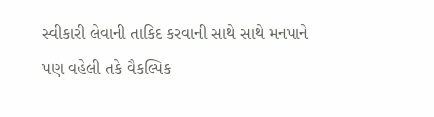સ્વીકારી લેવાની તાકિદ કરવાની સાથે સાથે મનપાને પણ વહેલી તકે વૈકલ્પિક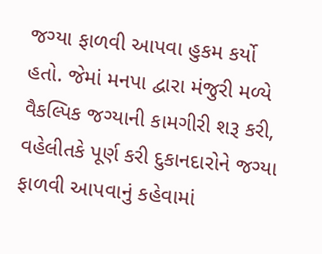જગ્યા ફાળવી આપવા હુકમ કર્યો હતો. જેમાં મનપા દ્વારા મંજુરી મળ્યે વૈકલ્પિક જગ્યાની કામગીરી શરૂ કરી, વહેલીતકે પૂર્ણ કરી દુકાનદારોને જગ્યા ફાળવી આપવાનું કહેવામાં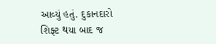આવ્યું હતું. દુકાનદારો શિફ્ટ થયા બાદ જ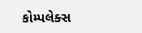કોમ્પલેક્સ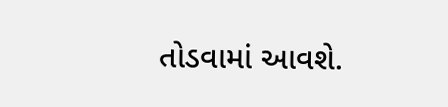તોડવામાં આવશે.